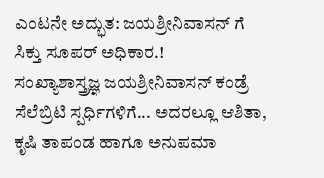ಎಂಟನೇ ಅದ್ಭುತ: ಜಯಶ್ರೀನಿವಾಸನ್ ಗೆ ಸಿಕ್ತು ಸೂಪರ್ ಅಧಿಕಾರ.!
ಸಂಖ್ಯಾಶಾಸ್ತ್ರಜ್ಞ ಜಯಶ್ರೀನಿವಾಸನ್ ಕಂಡ್ರೆ ಸೆಲೆಬ್ರಿಟಿ ಸ್ಪರ್ಧಿಗಳಿಗೆ... ಅದರಲ್ಲೂ ಆಶಿತಾ, ಕೃಷಿ ತಾಪಂಡ ಹಾಗೂ ಅನುಪಮಾ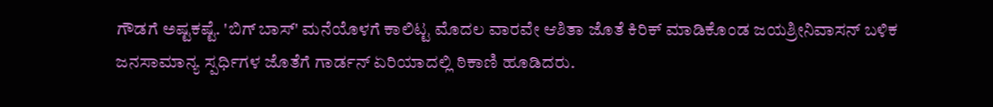ಗೌಡಗೆ ಅಷ್ಟಕಷ್ಟೆ. 'ಬಿಗ್ ಬಾಸ್' ಮನೆಯೊಳಗೆ ಕಾಲಿಟ್ಟ ಮೊದಲ ವಾರವೇ ಆಶಿತಾ ಜೊತೆ ಕಿರಿಕ್ ಮಾಡಿಕೊಂಡ ಜಯಶ್ರೀನಿವಾಸನ್ ಬಳಿಕ ಜನಸಾಮಾನ್ಯ ಸ್ಪರ್ಧಿಗಳ ಜೊತೆಗೆ ಗಾರ್ಡನ್ ಏರಿಯಾದಲ್ಲಿ ಠಿಕಾಣಿ ಹೂಡಿದರು.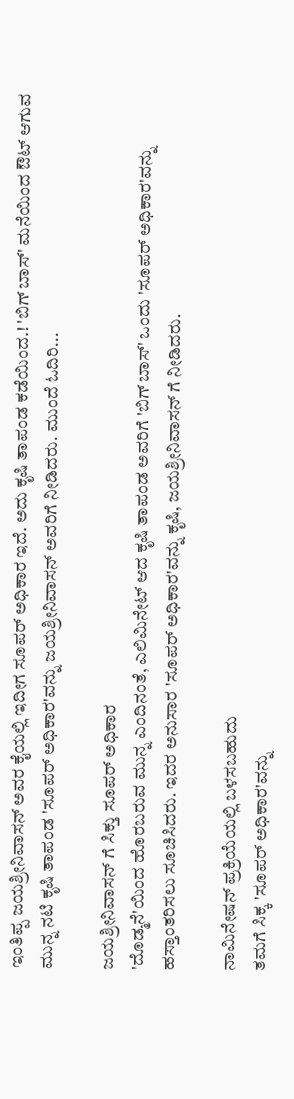ಇಂತಿಪ್ಪ ಜಯಶ್ರೀನಿವಾಸನ್ ಅವರ ಕೈಯಲ್ಲಿ ಇದೀಗ ಸೂಪರ್ ಅಧಿಕಾರ ಇದೆ. ಅದು ಕೃಷಿ ತಾಪಂಡ ಕಡೆಯಿಂದ.! 'ಬಿಗ್ ಬಾಸ್' ಮನೆಯಿಂದ ಔಟ್ ಆಗುವ ಮುನ್ನ ನಟಿ ಕೃಷಿ ತಾಪಂಡ 'ಸೂಪರ್ ಅಧಿಕಾರ'ವನ್ನು ಜಯಶ್ರೀನಿವಾಸನ್ ಅವರಿಗೆ ನೀಡಿದರು. ಮುಂದೆ ಓದಿರಿ...

ಜಯಶ್ರೀನಿವಾಸನ್ ಗೆ ಸಿಕ್ತು ಸೂಪರ್ ಅಧಿಕಾರ
'ದೊಡ್ಮನೆ'ಯಿಂದ ಹೊರಬರುವ ಮುನ್ನ ಎಂದಿನಂತೆ, ಎಲಿಮಿನೇಟ್ ಆದ ಕೃಷಿ ತಾಪಂಡ ಅವರಿಗೆ 'ಬಿಗ್ ಬಾಸ್' ಒಂದು 'ಸೂಪರ್ ಅಧಿಕಾರ'ವನ್ನು ಹಸ್ತಾಂತರಿಸಲು ಸೂಚಿಸಿದರು. ಇದರ ಅನುಸಾರ 'ಸೂಪರ್ ಅಧಿಕಾರ'ವನ್ನು ಕೃಷಿ, ಜಯಶ್ರೀನಿವಾಸನ್ ಗೆ ನೀಡಿದರು.

ನಾಮಿನೇಷನ್ ಪ್ರಕ್ರಿಯೆಯಲ್ಲಿ ಬಳಸಬಹುದು
ತಮಗೆ ಸಿಕ್ಕ 'ಸೂಪರ್ ಅಧಿಕಾರ'ವನ್ನು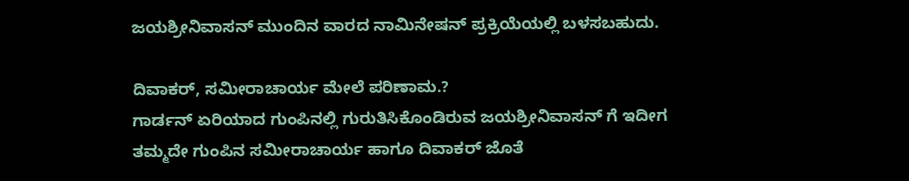ಜಯಶ್ರೀನಿವಾಸನ್ ಮುಂದಿನ ವಾರದ ನಾಮಿನೇಷನ್ ಪ್ರಕ್ರಿಯೆಯಲ್ಲಿ ಬಳಸಬಹುದು.

ದಿವಾಕರ್, ಸಮೀರಾಚಾರ್ಯ ಮೇಲೆ ಪರಿಣಾಮ.?
ಗಾರ್ಡನ್ ಏರಿಯಾದ ಗುಂಪಿನಲ್ಲಿ ಗುರುತಿಸಿಕೊಂಡಿರುವ ಜಯಶ್ರೀನಿವಾಸನ್ ಗೆ ಇದೀಗ ತಮ್ಮದೇ ಗುಂಪಿನ ಸಮೀರಾಚಾರ್ಯ ಹಾಗೂ ದಿವಾಕರ್ ಜೊತೆ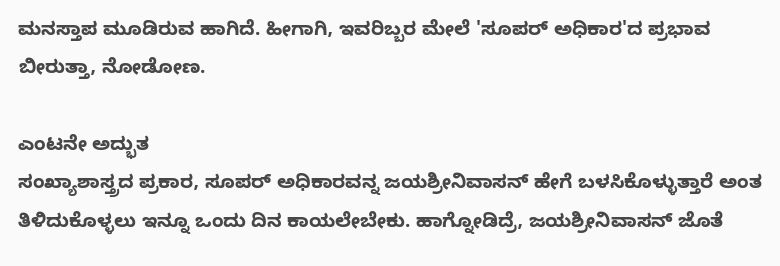ಮನಸ್ತಾಪ ಮೂಡಿರುವ ಹಾಗಿದೆ. ಹೀಗಾಗಿ, ಇವರಿಬ್ಬರ ಮೇಲೆ 'ಸೂಪರ್ ಅಧಿಕಾರ'ದ ಪ್ರಭಾವ ಬೀರುತ್ತಾ, ನೋಡೋಣ.

ಎಂಟನೇ ಅದ್ಭುತ
ಸಂಖ್ಯಾಶಾಸ್ತ್ರದ ಪ್ರಕಾರ, ಸೂಪರ್ ಅಧಿಕಾರವನ್ನ ಜಯಶ್ರೀನಿವಾಸನ್ ಹೇಗೆ ಬಳಸಿಕೊಳ್ಳುತ್ತಾರೆ ಅಂತ ತಿಳಿದುಕೊಳ್ಳಲು ಇನ್ನೂ ಒಂದು ದಿನ ಕಾಯಲೇಬೇಕು. ಹಾಗ್ನೋಡಿದ್ರೆ, ಜಯಶ್ರೀನಿವಾಸನ್ ಜೊತೆ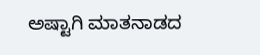ಅಷ್ಟಾಗಿ ಮಾತನಾಡದ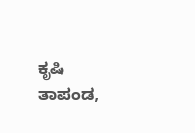ಕೃಷಿ ತಾಪಂಡ,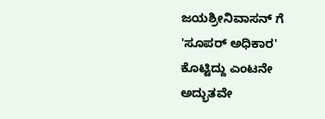ಜಯಶ್ರೀನಿವಾಸನ್ ಗೆ 'ಸೂಪರ್ ಅಧಿಕಾರ' ಕೊಟ್ಟಿದ್ದು ಎಂಟನೇ ಅದ್ಭುತವೇ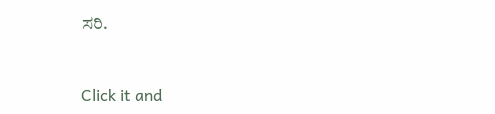ಸರಿ.


Click it and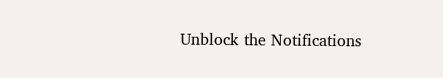Unblock the Notifications